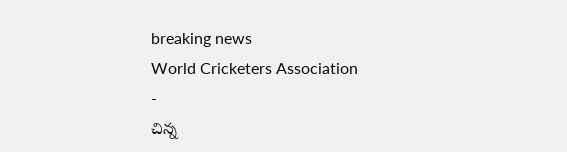breaking news
World Cricketers Association
-
చిన్న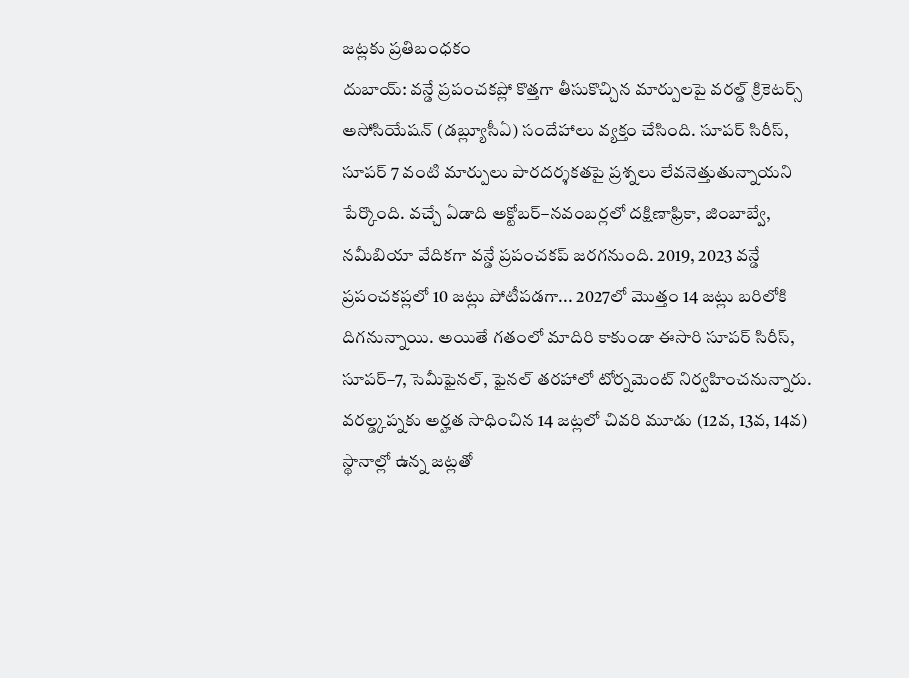జట్లకు ప్రతిబంధకం
దుబాయ్: వన్డే ప్రపంచకప్లో కొత్తగా తీసుకొచ్చిన మార్పులపై వరల్డ్ క్రికెటర్స్ అసోసియేషన్ (డబ్ల్యూసీఏ) సందేహాలు వ్యక్తం చేసింది. సూపర్ సిరీస్, సూపర్ 7 వంటి మార్పులు పారదర్శకతపై ప్రశ్నలు లేవనెత్తుతున్నాయని పేర్కొంది. వచ్చే ఏడాది అక్టోబర్–నవంబర్లలో దక్షిణాఫ్రికా, జింబాబ్వే, నమీబియా వేదికగా వన్డే ప్రపంచకప్ జరగనుంది. 2019, 2023 వన్డే ప్రపంచకప్లలో 10 జట్లు పోటీపడగా... 2027లో మొత్తం 14 జట్లు బరిలోకి దిగనున్నాయి. అయితే గతంలో మాదిరి కాకుండా ఈసారి సూపర్ సిరీస్, సూపర్–7, సెమీఫైనల్, ఫైనల్ తరహాలో టోర్నమెంట్ నిర్వహించనున్నారు. వరల్డ్కప్నకు అర్హత సాధించిన 14 జట్లలో చివరి మూడు (12వ, 13వ, 14వ) స్థానాల్లో ఉన్న జట్లతో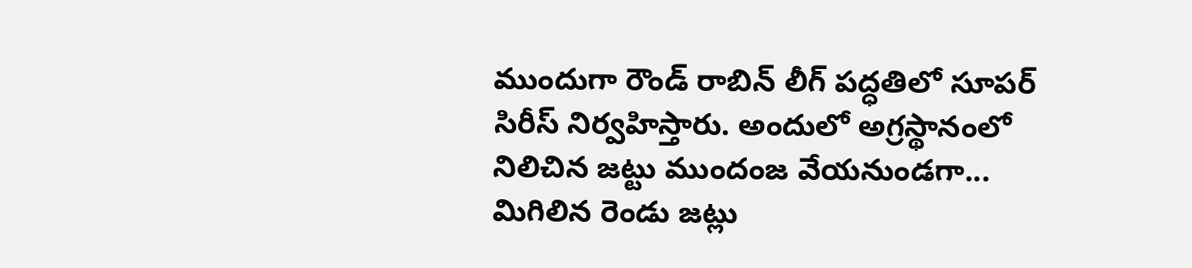ముందుగా రౌండ్ రాబిన్ లీగ్ పద్ధతిలో సూపర్ సిరీస్ నిర్వహిస్తారు. అందులో అగ్రస్థానంలో నిలిచిన జట్టు ముందంజ వేయనుండగా... మిగిలిన రెండు జట్లు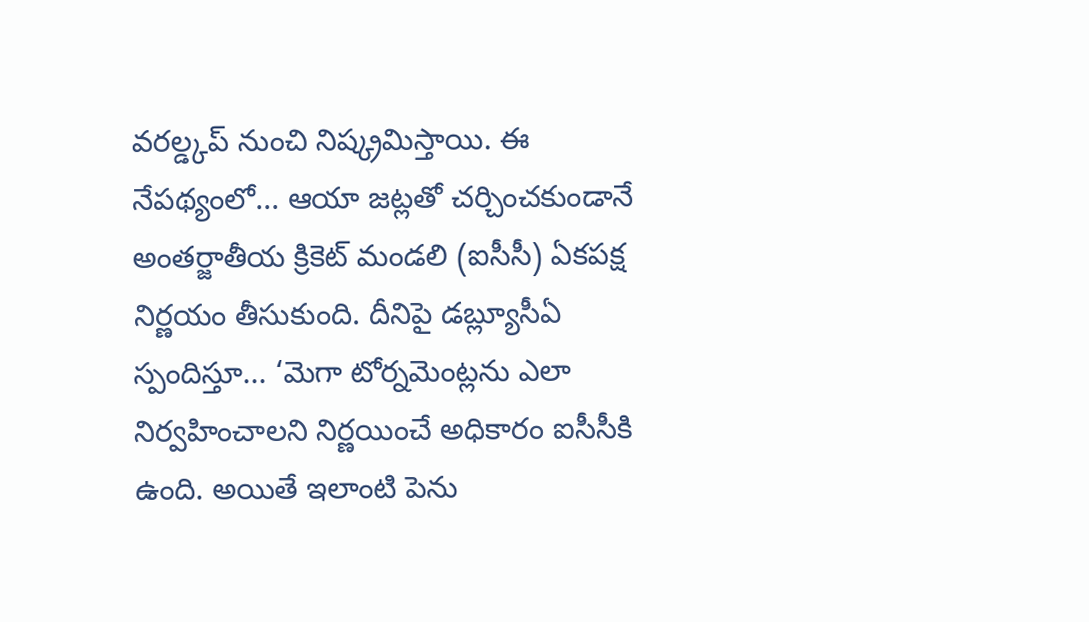వరల్డ్కప్ నుంచి నిష్క్రమిస్తాయి. ఈ నేపథ్యంలో... ఆయా జట్లతో చర్చించకుండానే అంతర్జాతీయ క్రికెట్ మండలి (ఐసీసీ) ఏకపక్ష నిర్ణయం తీసుకుంది. దీనిపై డబ్ల్యూసీఏ స్పందిస్తూ... ‘మెగా టోర్నమెంట్లను ఎలా నిర్వహించాలని నిర్ణయించే అధికారం ఐసీసీకి ఉంది. అయితే ఇలాంటి పెను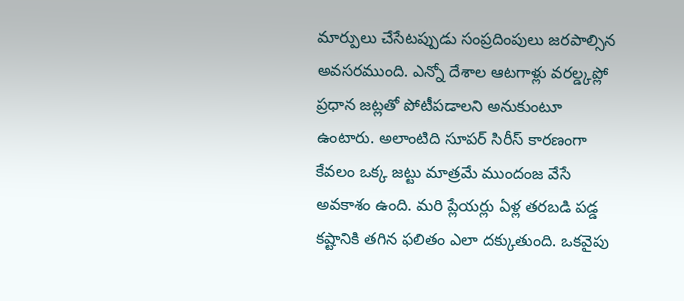మార్పులు చేసేటప్పుడు సంప్రదింపులు జరపాల్సిన అవసరముంది. ఎన్నో దేశాల ఆటగాళ్లు వరల్డ్కప్లో ప్రధాన జట్లతో పోటీపడాలని అనుకుంటూ ఉంటారు. అలాంటిది సూపర్ సిరీస్ కారణంగా కేవలం ఒక్క జట్టు మాత్రమే ముందంజ వేసే అవకాశం ఉంది. మరి ప్లేయర్లు ఏళ్ల తరబడి పడ్డ కష్టానికి తగిన ఫలితం ఎలా దక్కుతుంది. ఒకవైపు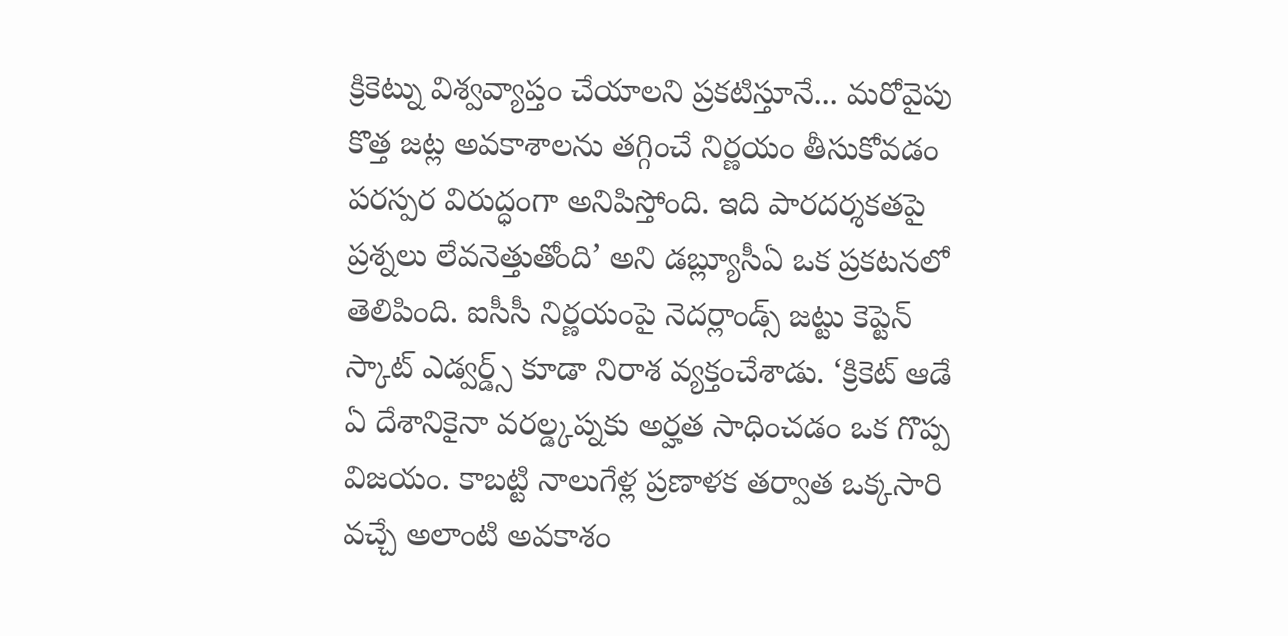క్రికెట్ను విశ్వవ్యాప్తం చేయాలని ప్రకటిస్తూనే... మరోవైపు కొత్త జట్ల అవకాశాలను తగ్గించే నిర్ణయం తీసుకోవడం పరస్పర విరుద్ధంగా అనిపిస్తోంది. ఇది పారదర్శకతపై ప్రశ్నలు లేవనెత్తుతోంది’ అని డబ్ల్యూసీఏ ఒక ప్రకటనలో తెలిపింది. ఐసీసీ నిర్ణయంపై నెదర్లాండ్స్ జట్టు కెప్టెన్ స్కాట్ ఎడ్వర్డ్స్ కూడా నిరాశ వ్యక్తంచేశాడు. ‘క్రికెట్ ఆడే ఏ దేశానికైనా వరల్డ్కప్నకు అర్హత సాధించడం ఒక గొప్ప విజయం. కాబట్టి నాలుగేళ్ల ప్రణాళక తర్వాత ఒక్కసారి వచ్చే అలాంటి అవకాశం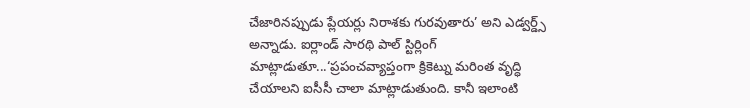చేజారినప్పుడు ప్లేయర్లు నిరాశకు గురవుతారు’ అని ఎడ్వర్డ్స్ అన్నాడు. ఐర్లాండ్ సారథి పాల్ స్టిర్లింగ్ మాట్లాడుతూ...‘ప్రపంచవ్యాప్తంగా క్రికెట్ను మరింత వృద్ధి చేయాలని ఐసీసీ చాలా మాట్లాడుతుంది. కానీ ఇలాంటి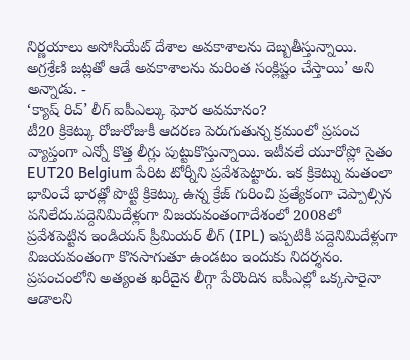నిర్ణయాలు అసోసియేట్ దేశాల అవకాశాలను దెబ్బతీస్తున్నాయి. అగ్రశ్రేణి జట్లతో ఆడే అవకాశాలను మరింత సంక్లిష్టం చేస్తాయి’ అని అన్నాడు. -
‘క్యాష్ రిచ్’ లీగ్ ఐపీఎల్కు ఘోర అవమానం?
టీ20 క్రికెట్కు రోజురోజుకీ ఆదరణ పెరుగుతున్న క్రమంలో ప్రపంచ వ్యాప్తంగా ఎన్నో కొత్త లీగ్లు పుట్టుకొస్తున్నాయి. ఇటీవలే యూరోప్లో సైతం EUT20 Belgium పేరిట టోర్నీని ప్రవేశపెట్టారు. ఇక క్రికెట్ను మతంలా భావించే భారత్లో పొట్టి క్రికెట్కు ఉన్న క్రేజ్ గురించి ప్రత్యేకంగా చెప్పాల్సిన పనిలేదు.పద్దెనిమిదేళ్లుగా విజయవంతంగాదేశంలో 2008లో ప్రవేశపెట్టిన ఇండియన్ ప్రీమియర్ లీగ్ (IPL) ఇప్పటికీ పద్దెనిమిదేళ్లుగా విజయవంతంగా కొనసాగుతూ ఉండటం ఇందుకు నిదర్శనం. ప్రపంచంలోని అత్యంత ఖరీదైన లీగ్గా పేరొందిన ఐపీఎల్లో ఒక్కసారైనా ఆడాలని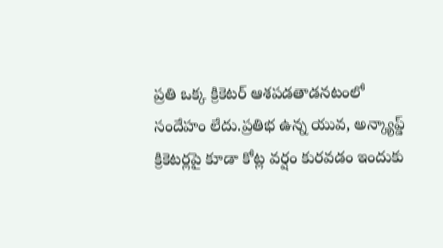ప్రతి ఒక్క క్రికెటర్ ఆశపడతాడనటంలో సందేహం లేదు.ప్రతిభ ఉన్న యువ, అన్క్యాప్డ్ క్రికెటర్లపై కూడా కోట్ల వర్షం కురవడం ఇందుకు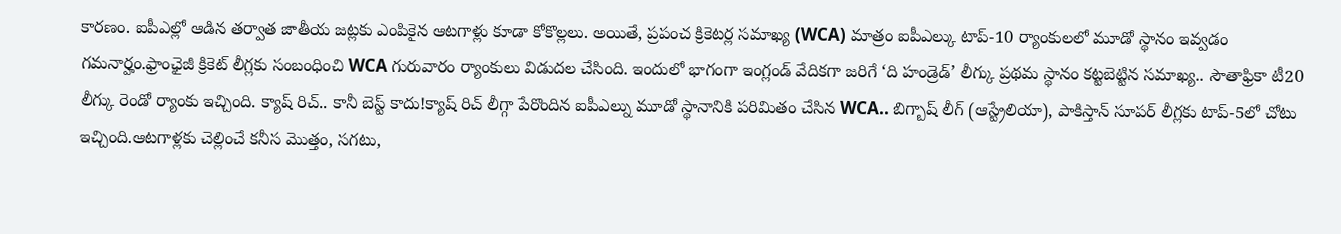కారణం. ఐపీఎల్లో ఆడిన తర్వాత జాతీయ జట్లకు ఎంపికైన ఆటగాళ్లు కూడా కోకొల్లలు. అయితే, ప్రపంచ క్రికెటర్ల సమాఖ్య (WCA) మాత్రం ఐపీఎల్కు టాప్-10 ర్యాంకులలో మూడో స్థానం ఇవ్వడం గమనార్హం.ఫ్రాంఛైజీ క్రికెట్ లీగ్లకు సంబంధించి WCA గురువారం ర్యాంకులు విడుదల చేసింది. ఇందులో భాగంగా ఇంగ్లండ్ వేదికగా జరిగే ‘ది హండ్రెడ్’ లీగ్కు ప్రథమ స్థానం కట్టబెట్టిన సమాఖ్య.. సౌతాఫ్రికా టీ20 లీగ్కు రెండో ర్యాంకు ఇచ్చింది. క్యాష్ రిచ్.. కానీ బెస్ట్ కాదు!క్యాష్ రిచ్ లీగ్గా పేరొందిన ఐపీఎల్ను మూడో స్థానానికి పరిమితం చేసిన WCA.. బిగ్బాష్ లీగ్ (ఆస్ట్రేలియా), పాకిస్తాన్ సూపర్ లీగ్లకు టాప్-5లో చోటు ఇచ్చింది.ఆటగాళ్లకు చెల్లించే కనీస మొత్తం, సగటు,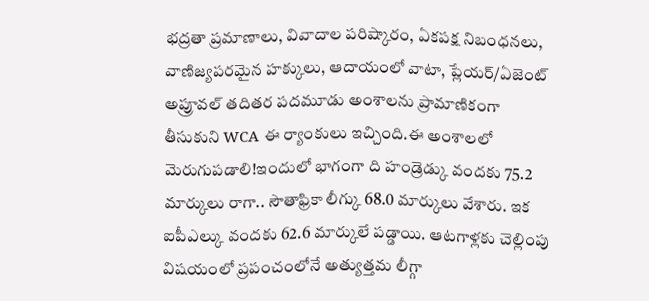భద్రతా ప్రమాణాలు, వివాదాల పరిష్కారం, ఏకపక్ష నిబంధనలు, వాణిజ్యపరమైన హక్కులు, ఆదాయంలో వాటా, ప్లేయర్/ఏజెంట్ అప్రూవల్ తదితర పదమూడు అంశాలను ప్రామాణికంగా తీసుకుని WCA ఈ ర్యాంకులు ఇచ్చింది.ఈ అంశాలలో మెరుగుపడాలి!ఇందులో భాగంగా ది హండ్రెడ్కు వందకు 75.2 మార్కులు రాగా.. సౌతాఫ్రికా లీగ్కు 68.0 మార్కులు వేశారు. ఇక ఐపీఎల్కు వందకు 62.6 మార్కులే పడ్డాయి. ఆటగాళ్లకు చెల్లింపు విషయంలో ప్రపంచంలోనే అత్యుత్తమ లీగ్గా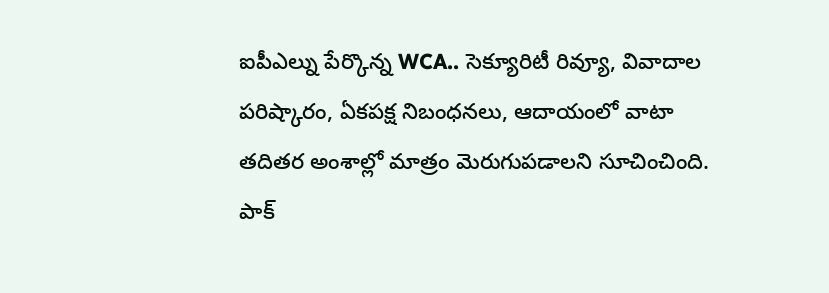ఐపీఎల్ను పేర్కొన్న WCA.. సెక్యూరిటీ రివ్యూ, వివాదాల పరిష్కారం, ఏకపక్ష నిబంధనలు, ఆదాయంలో వాటా తదితర అంశాల్లో మాత్రం మెరుగుపడాలని సూచించింది. పాక్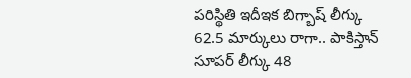పరిస్థితి ఇదీఇక బిగ్బాష్ లీగ్కు 62.5 మార్కులు రాగా.. పాకిస్తాన్ సూపర్ లీగ్కు 48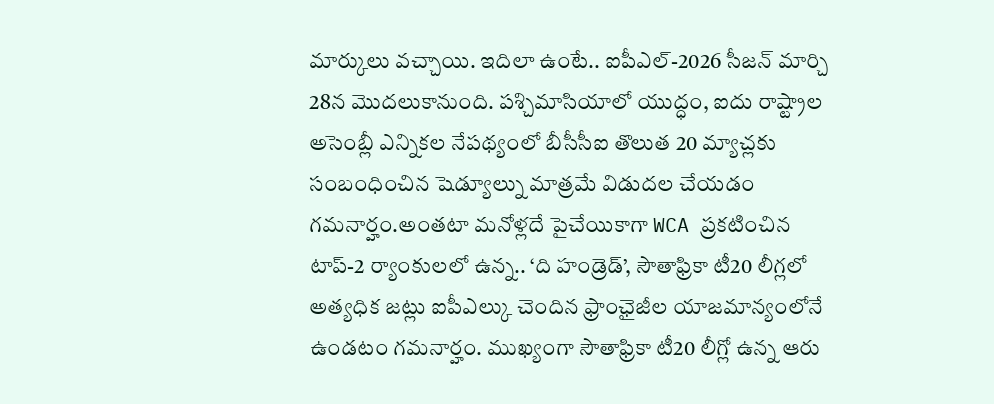మార్కులు వచ్చాయి. ఇదిలా ఉంటే.. ఐపీఎల్-2026 సీజన్ మార్చి 28న మొదలుకానుంది. పశ్చిమాసియాలో యుద్ధం, ఐదు రాష్ట్రాల అసెంబ్లీ ఎన్నికల నేపథ్యంలో బీసీసీఐ తొలుత 20 మ్యాచ్లకు సంబంధించిన షెడ్యూల్ను మాత్రమే విడుదల చేయడం గమనార్హం.అంతటా మనోళ్లదే పైచేయికాగా WCA ప్రకటించిన టాప్-2 ర్యాంకులలో ఉన్న.. ‘ది హండ్రెడ్’, సౌతాఫ్రికా టీ20 లీగ్లలో అత్యధిక జట్లు ఐపీఎల్కు చెందిన ఫ్రాంఛైజీల యాజమాన్యంలోనే ఉండటం గమనార్హం. ముఖ్యంగా సౌతాఫ్రికా టీ20 లీగ్లో ఉన్న ఆరు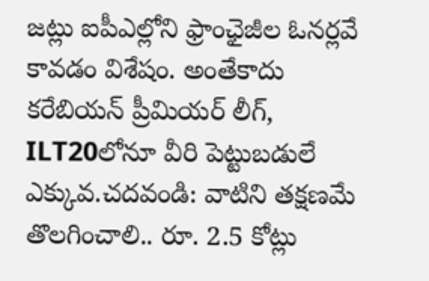జట్లు ఐపీఎల్లోని ఫ్రాంఛైజీల ఓనర్లవే కావడం విశేషం. అంతేకాదు కరేబియన్ ప్రీమియర్ లీగ్, ILT20లోనూ వీరి పెట్టుబడులే ఎక్కువ.చదవండి: వాటిని తక్షణమే తొలగించాలి.. రూ. 2.5 కోట్లు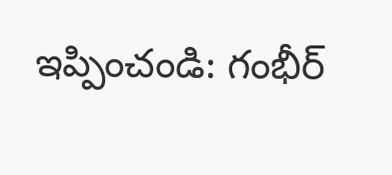ఇప్పించండి: గంభీర్